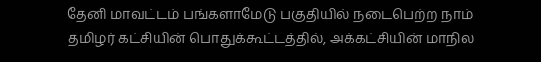தேனி மாவட்டம் பங்களாமேடு பகுதியில் நடைபெற்ற நாம் தமிழர் கட்சியின் பொதுக்கூட்டத்தில், அக்கட்சியின் மாநில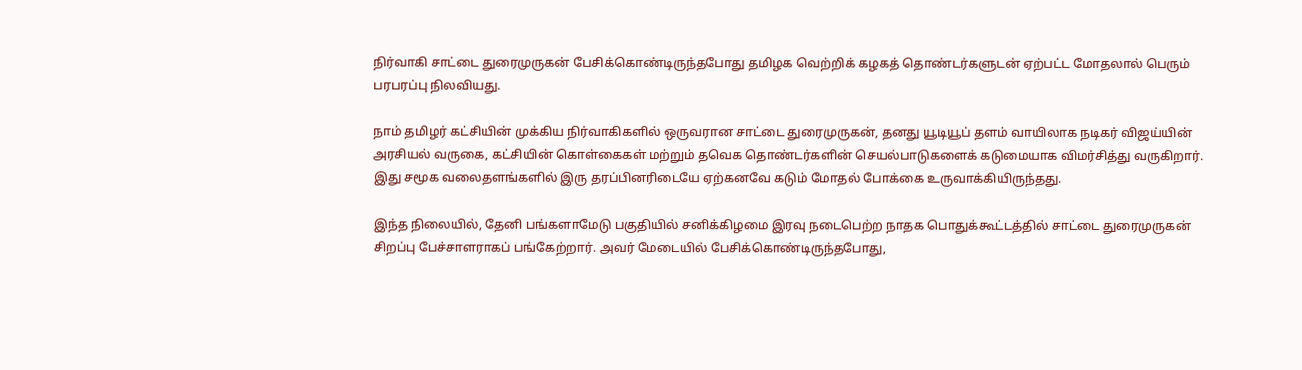நிர்வாகி சாட்டை துரைமுருகன் பேசிக்கொண்டிருந்தபோது தமிழக வெற்றிக் கழகத் தொண்டர்களுடன் ஏற்பட்ட மோதலால் பெரும் பரபரப்பு நிலவியது.

நாம் தமிழர் கட்சியின் முக்கிய நிர்வாகிகளில் ஒருவரான சாட்டை துரைமுருகன், தனது யூடியூப் தளம் வாயிலாக நடிகர் விஜய்யின் அரசியல் வருகை, கட்சியின் கொள்கைகள் மற்றும் தவெக தொண்டர்களின் செயல்பாடுகளைக் கடுமையாக விமர்சித்து வருகிறார். இது சமூக வலைதளங்களில் இரு தரப்பினரிடையே ஏற்கனவே கடும் மோதல் போக்கை உருவாக்கியிருந்தது.

இந்த நிலையில், தேனி பங்களாமேடு பகுதியில் சனிக்கிழமை இரவு நடைபெற்ற நாதக பொதுக்கூட்டத்தில் சாட்டை துரைமுருகன் சிறப்பு பேச்சாளராகப் பங்கேற்றார். அவர் மேடையில் பேசிக்கொண்டிருந்தபோது,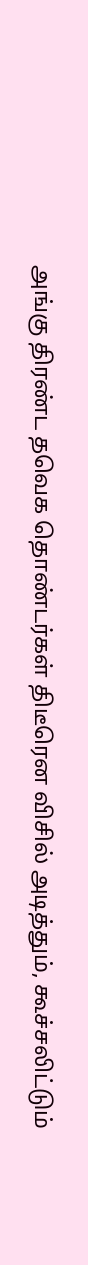அங்கு திரண்ட தவெக தொண்டர்கள் திடீரென விசில் அடித்தும், கூச்சலிட்டும்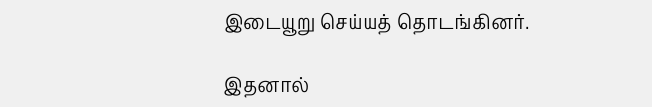இடையூறு செய்யத் தொடங்கினர்.

இதனால்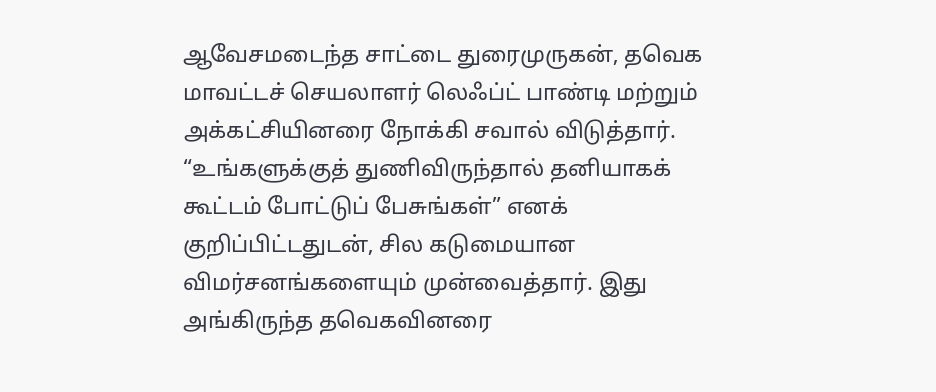ஆவேசமடைந்த சாட்டை துரைமுருகன், தவெக மாவட்டச் செயலாளர் லெஃப்ட் பாண்டி மற்றும் அக்கட்சியினரை நோக்கி சவால் விடுத்தார். “உங்களுக்குத் துணிவிருந்தால் தனியாகக் கூட்டம் போட்டுப் பேசுங்கள்” எனக் குறிப்பிட்டதுடன், சில கடுமையான விமர்சனங்களையும் முன்வைத்தார். இது அங்கிருந்த தவெகவினரை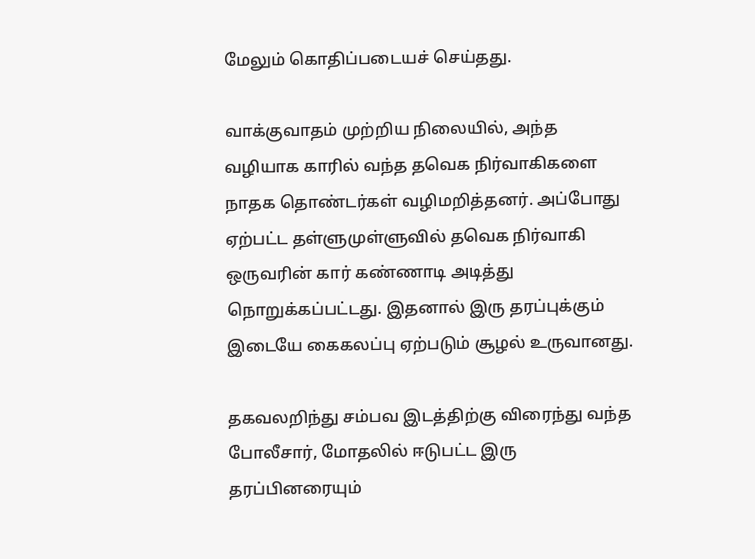மேலும் கொதிப்படையச் செய்தது.

வாக்குவாதம் முற்றிய நிலையில், அந்த வழியாக காரில் வந்த தவெக நிர்வாகிகளை நாதக தொண்டர்கள் வழிமறித்தனர். அப்போது ஏற்பட்ட தள்ளுமுள்ளுவில் தவெக நிர்வாகி ஒருவரின் கார் கண்ணாடி அடித்து நொறுக்கப்பட்டது. இதனால் இரு தரப்புக்கும் இடையே கைகலப்பு ஏற்படும் சூழல் உருவானது.

தகவலறிந்து சம்பவ இடத்திற்கு விரைந்து வந்த போலீசார், மோதலில் ஈடுபட்ட இரு தரப்பினரையும்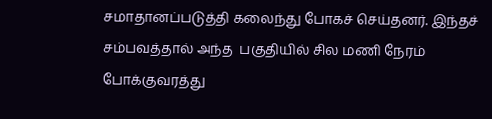சமாதானப்படுத்தி கலைந்து போகச் செய்தனர். இந்தச் சம்பவத்தால் அந்த  பகுதியில் சில மணி நேரம் போக்குவரத்து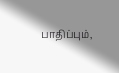பாதிப்பும்,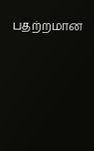பதற்றமான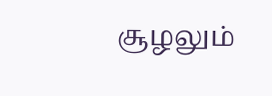சூழலும்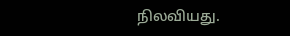நிலவியது.